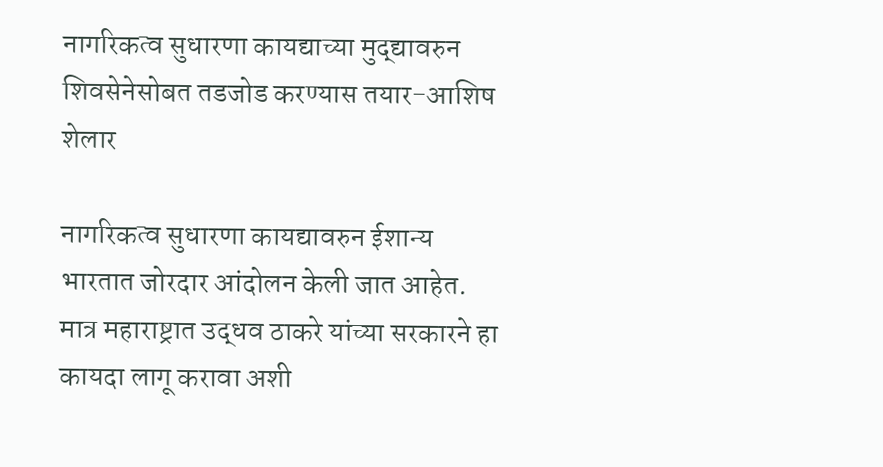नागरिकत्व सुधारणा कायद्याच्या मुद्द्यावरुन शिवसेनेसोबत तडजोड करण्यास तयार-आशिष शेलार

नागरिकत्व सुधारणा कायद्यावरुन ईशान्य भारतात जोरदार आंदोलन केली जात आहेत. मात्र महाराष्ट्रात उद्धव ठाकरे यांच्या सरकारने हा कायदा लागू करावा अशी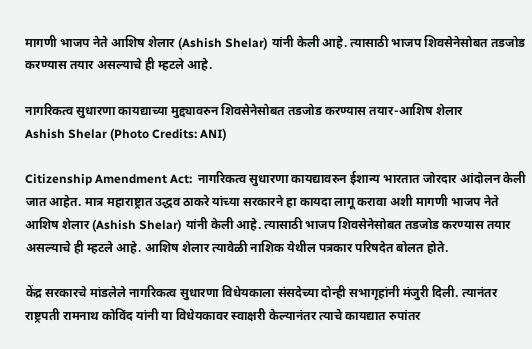मागणी भाजप नेते आशिष शेलार (Ashish Shelar) यांनी केली आहे. त्यासाठी भाजप शिवसेनेसोबत तडजोड करण्यास तयार असल्याचे ही म्हटले आहे.

नागरिकत्व सुधारणा कायद्याच्या मुद्द्यावरुन शिवसेनेसोबत तडजोड करण्यास तयार-आशिष शेलार
Ashish Shelar (Photo Credits: ANI)

Citizenship Amendment Act:  नागरिकत्व सुधारणा कायद्यावरुन ईशान्य भारतात जोरदार आंदोलन केली जात आहेत. मात्र महाराष्ट्रात उद्धव ठाकरे यांच्या सरकारने हा कायदा लागू करावा अशी मागणी भाजप नेते आशिष शेलार (Ashish Shelar) यांनी केली आहे. त्यासाठी भाजप शिवसेनेसोबत तडजोड करण्यास तयार असल्याचे ही म्हटले आहे. आशिष शेलार त्यावेळी नाशिक येथील पत्रकार परिषदेत बोलत होते.

केंद्र सरकारचे मांडलेले नागरिकत्व सुधारणा विधेयकाला संसदेच्या दोन्ही सभागृहांनी मंजुरी दिली. त्यानंतर राष्ट्रपती रामनाथ कोविंद यांनी या विधेयकावर स्वाक्षरी केल्यानंतर त्याचे कायद्यात रुपांतर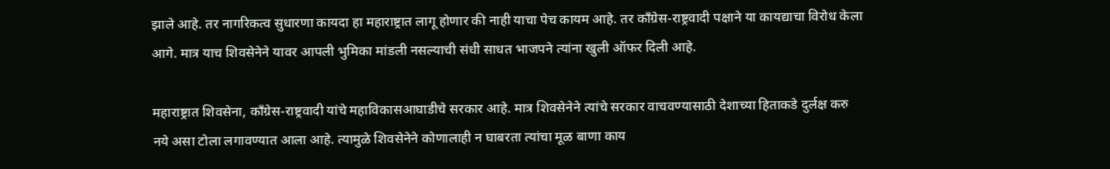झाले आहे. तर नागरिकत्व सुधारणा कायदा हा महाराष्ट्रात लागू होणार की नाही याचा पेच कायम आहे. तर काँग्रेस-राष्ट्रवादी पक्षाने या कायद्याचा विरोध केला आगे. मात्र याच शिवसेनेने यावर आपली भुमिका मांडली नसल्याची संधी साधत भाजपने त्यांना खुली ऑफर दिली आहे.

महाराष्ट्रात शिवसेना, काँग्रेस-राष्ट्रवादी यांचे महाविकासआघाडीचे सरकार आहे. मात्र शिवसेनेने त्यांचे सरकार वाचवण्यासाठी देशाच्या हिताकडे दुर्लक्ष करु नये असा टोला लगावण्यात आला आहे. त्यामुळे शिवसेनेने कोणालाही न घाबरता त्यांचा मूळ बाणा काय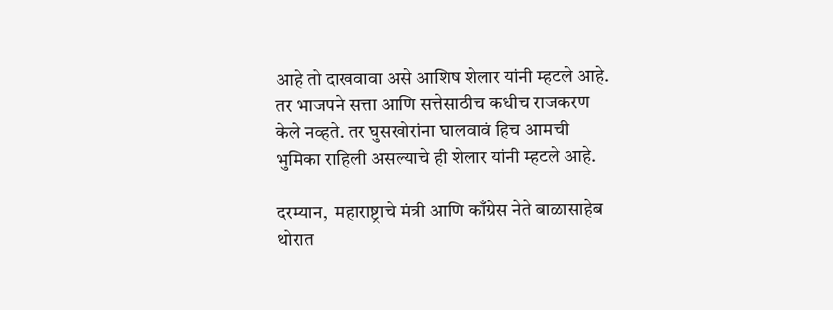आहे तो दाखवावा असे आशिष शेलार यांनी म्हटले आहे. तर भाजपने सत्ता आणि सत्तेसाठीच कधीच राजकरण केले नव्हते. तर घुसखोरांना घालवावं हिच आमची भुमिका राहिली असल्याचे ही शेलार यांनी म्हटले आहे.

दरम्यान,  महाराष्ट्राचे मंत्री आणि काँग्रेस नेते बाळासाहेब थोरात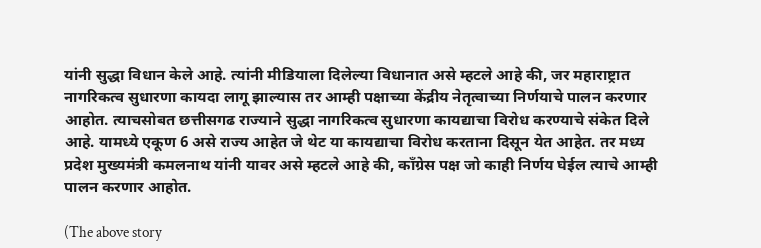यांनी सुद्धा विधान केले आहे. त्यांनी मीडियाला दिलेल्या विधानात असे म्हटले आहे की, जर महाराष्ट्रात नागरिकत्व सुधारणा कायदा लागू झाल्यास तर आम्ही पक्षाच्या केंद्रीय नेतृत्वाच्या निर्णयाचे पालन करणार आहोत. त्याचसोबत छत्तीसगढ राज्याने सुद्धा नागरिकत्व सुधारणा कायद्याचा विरोध करण्याचे संकेत दिले आहे. यामध्ये एकूण 6 असे राज्य आहेत जे थेट या कायद्याचा विरोध करताना दिसून येत आहेत. तर मध्य प्रदेश मुख्यमंत्री कमलनाथ यांनी यावर असे म्हटले आहे की, काँग्रेस पक्ष जो काही निर्णय घेईल त्याचे आम्ही पालन करणार आहोत.

(The above story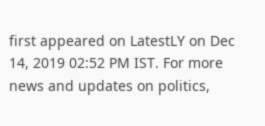first appeared on LatestLY on Dec 14, 2019 02:52 PM IST. For more news and updates on politics,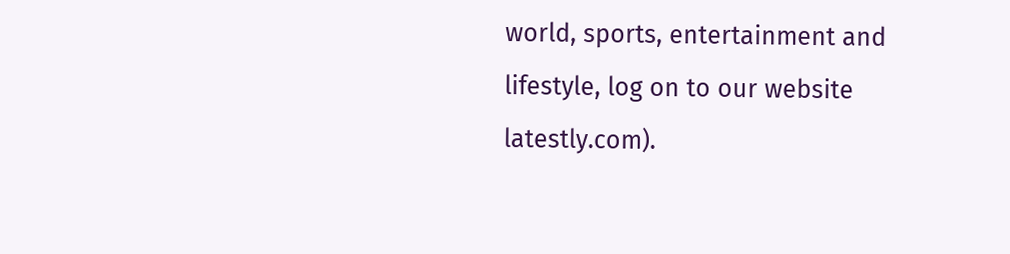world, sports, entertainment and lifestyle, log on to our website latestly.com).